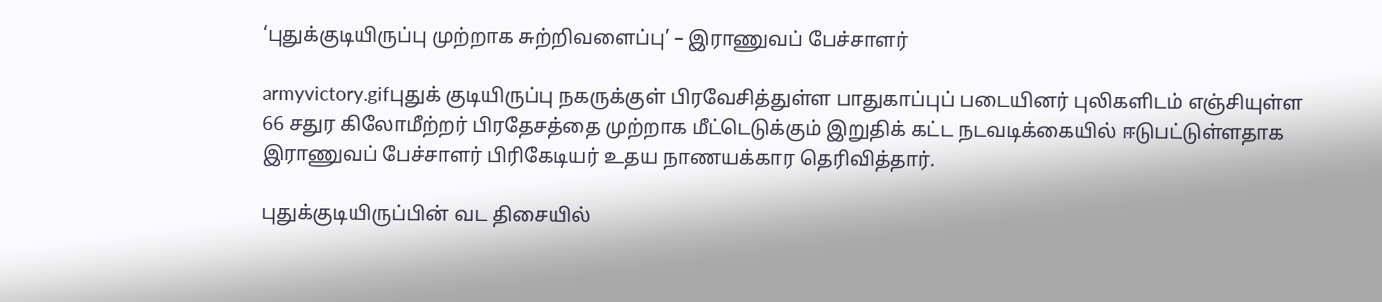‘புதுக்குடியிருப்பு முற்றாக சுற்றிவளைப்பு’ – இராணுவப் பேச்சாளர்

armyvictory.gifபுதுக் குடியிருப்பு நகருக்குள் பிரவேசித்துள்ள பாதுகாப்புப் படையினர் புலிகளிடம் எஞ்சியுள்ள 66 சதுர கிலோமீற்றர் பிரதேசத்தை முற்றாக மீட்டெடுக்கும் இறுதிக் கட்ட நடவடிக்கையில் ஈடுபட்டுள்ளதாக இராணுவப் பேச்சாளர் பிரிகேடியர் உதய நாணயக்கார தெரிவித்தார்.

புதுக்குடியிருப்பின் வட திசையில்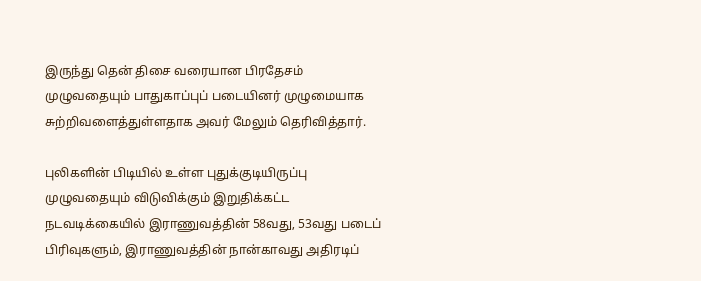இருந்து தென் திசை வரையான பிரதேசம் முழுவதையும் பாதுகாப்புப் படையினர் முழுமையாக சுற்றிவளைத்துள்ளதாக அவர் மேலும் தெரிவித்தார்.

புலிகளின் பிடியில் உள்ள புதுக்குடியிருப்பு முழுவதையும் விடுவிக்கும் இறுதிக்கட்ட நடவடிக்கையில் இராணுவத்தின் 58வது, 53வது படைப் பிரிவுகளும், இராணுவத்தின் நான்காவது அதிரடிப்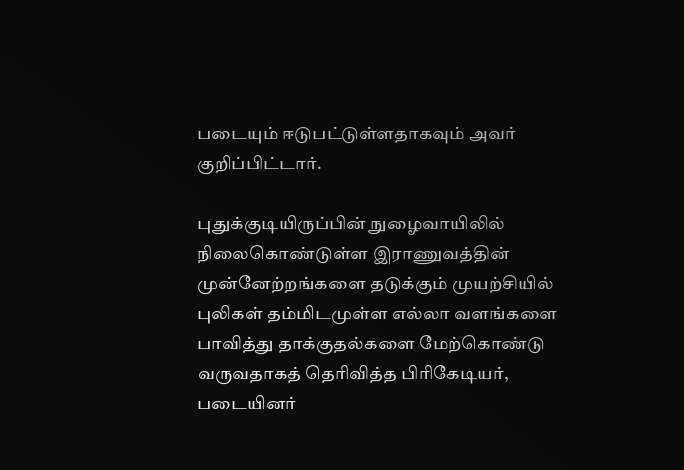படையும் ஈடுபட்டுள்ளதாகவும் அவர் குறிப்பிட்டார்.

புதுக்குடியிருப்பின் நுழைவாயிலில் நிலைகொண்டுள்ள இராணுவத்தின் முன்னேற்றங்களை தடுக்கும் முயற்சியில் புலிகள் தம்மிடமுள்ள எல்லா வளங்களை பாவித்து தாக்குதல்களை மேற்கொண்டு வருவதாகத் தெரிவித்த பிரிகேடியர், படையினர்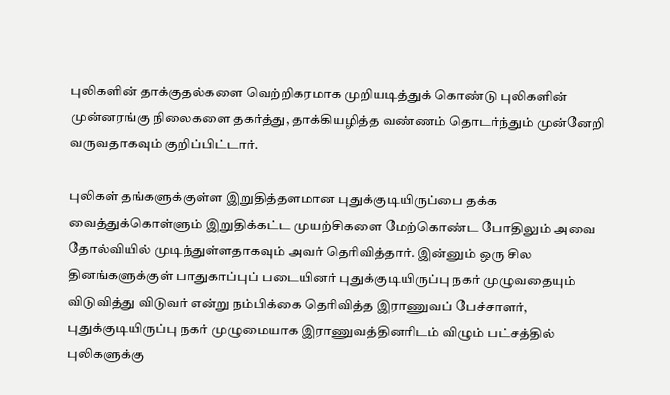புலிகளின் தாக்குதல்களை வெற்றிகரமாக முறியடித்துக் கொண்டு புலிகளின் முன்னரங்கு நிலைகளை தகர்த்து, தாக்கியழித்த வண்ணம் தொடர்ந்தும் முன்னேறி வருவதாகவும் குறிப்பிட்டார்.

புலிகள் தங்களுக்குள்ள இறுதித்தளமான புதுக்குடியிருப்பை தக்க வைத்துக்கொள்ளும் இறுதிக்கட்ட முயற்சிகளை மேற்கொண்ட போதிலும் அவை தோல்வியில் முடிந்துள்ளதாகவும் அவர் தெரிவித்தார். இன்னும் ஒரு சில தினங்களுக்குள் பாதுகாப்புப் படையினர் புதுக்குடியிருப்பு நகர் முழுவதையும் விடுவித்து விடுவர் என்று நம்பிக்கை தெரிவித்த இராணுவப் பேச்சாளர், புதுக்குடியிருப்பு நகர் முழுமையாக இராணுவத்தினரிடம் விழும் பட்சத்தில் புலிகளுக்கு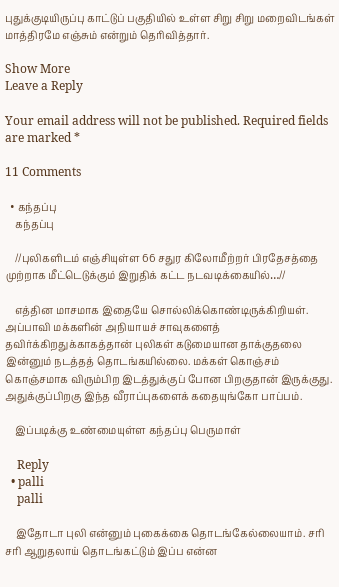புதுக்குடியிருப்பு காட்டுப் பகுதியில் உள்ள சிறு சிறு மறைவிடங்கள் மாத்திரமே எஞ்சும் என்றும் தெரிவித்தார்.

Show More
Leave a Reply

Your email address will not be published. Required fields are marked *

11 Comments

  • கந்தப்பு
    கந்தப்பு

    //புலிகளிடம் எஞ்சியுள்ள 66 சதுர கிலோமீற்றர் பிரதேசத்தை முற்றாக மீட்டெடுக்கும் இறுதிக் கட்ட நடவடிக்கையில்…//

    எத்தின மாசமாக இதையே சொல்லிக்கொண்டிருக்கிறியள். அப்பாவி மக்களின் அநியாயச் சாவுகளைத் தவிர்க்கிறதுக்காகத்தான் புலிகள் கடுமையான தாக்குதலை இன்னும் நடத்தத் தொடங்கயில்லை. மக்கள் கொஞ்சம் கொஞ்சமாக விரும்பிற இடத்துக்குப் போன பிறகுதான் இருக்குது. அதுக்குப்பிறகு இந்த வீராப்புகளைக் கதையுங்கோ பாப்பம்.

    இப்படிக்கு உண்மையுள்ள கந்தப்பு பெருமாள்

    Reply
  • palli
    palli

    இதோடா புலி என்னும் புகைக்கை தொடங்கேல்லையாம். சரி சரி ஆறுதலாய் தொடங்கட்டும் இப்ப என்ன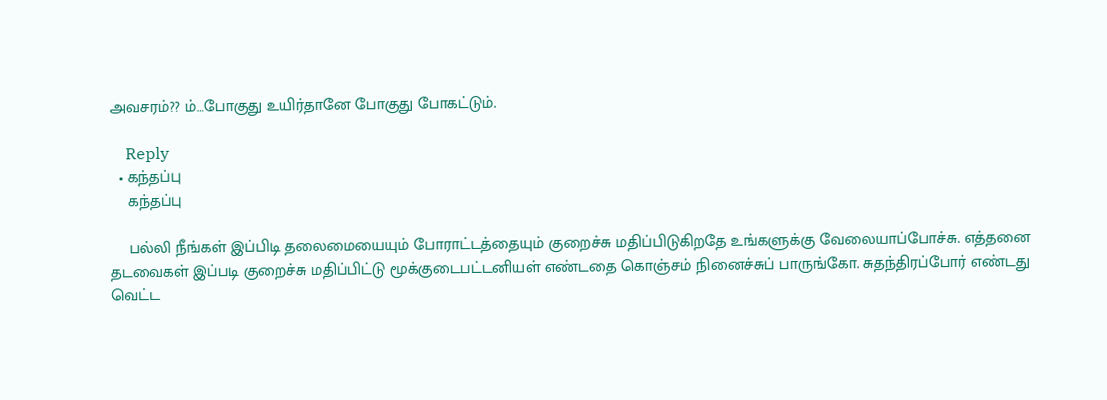அவசரம்?? ம்…போகுது உயிர்தானே போகுது போகட்டும்.

    Reply
  • கந்தப்பு
    கந்தப்பு

    பல்லி நீங்கள் இப்பிடி தலைமையையும் போராட்டத்தையும் குறைச்சு மதிப்பிடுகிறதே உங்களுக்கு வேலையாப்போச்சு. எத்தனை தடவைகள் இப்படி குறைச்சு மதிப்பிட்டு மூக்குடைபட்டனியள் எண்டதை கொஞ்சம் நினைச்சுப் பாருங்கோ. சுதந்திரப்போர் எண்டது வெட்ட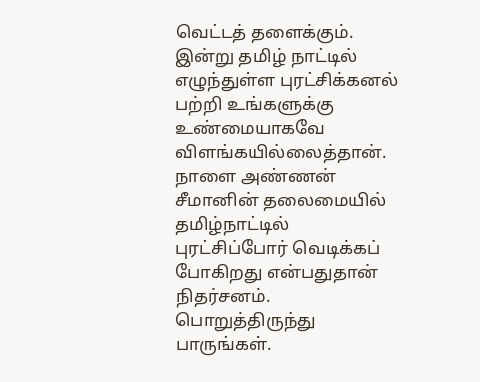வெட்டத் தளைக்கும். இன்று தமிழ் நாட்டில் எழுந்துள்ள புரட்சிக்கனல் பற்றி உங்களுக்கு உண்மையாகவே விளங்கயில்லைத்தான். நாளை அண்ணன் சீமானின் தலைமையில் தமிழ்நாட்டில் புரட்சிப்போர் வெடிக்கப் போகிறது என்பதுதான் நிதர்சனம். பொறுத்திருந்து பாருங்கள்.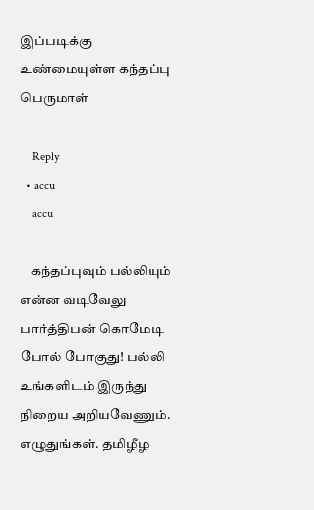இப்படிக்கு உண்மையுள்ள கந்தப்பு பெருமாள்

    Reply
  • accu
    accu

    கந்தப்புவும் பல்லியும் என்ன வடிவேலு பார்த்திபன் கொமேடி போல் போகுது! பல்லி உங்களிடம் இருந்து நிறைய அறியவேணும். எழுதுங்கள். தமிழீழ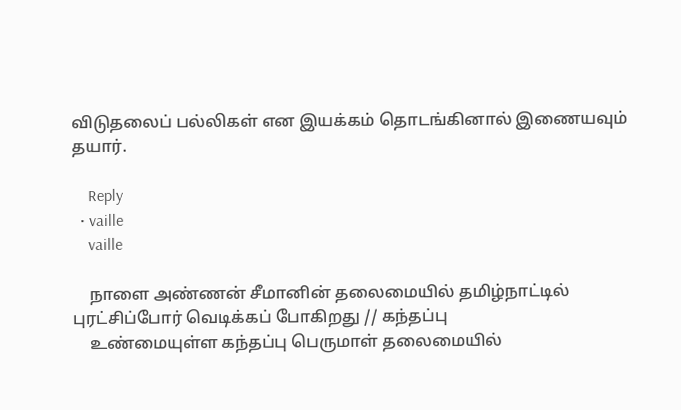விடுதலைப் பல்லிகள் என இயக்கம் தொடங்கினால் இணையவும் தயார்.

    Reply
  • vaille
    vaille

    நாளை அண்ணன் சீமானின் தலைமையில் தமிழ்நாட்டில் புரட்சிப்போர் வெடிக்கப் போகிறது // கந்தப்பு
    உண்மையுள்ள கந்தப்பு பெருமாள் தலைமையில்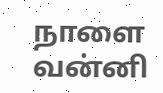நாளை வன்னி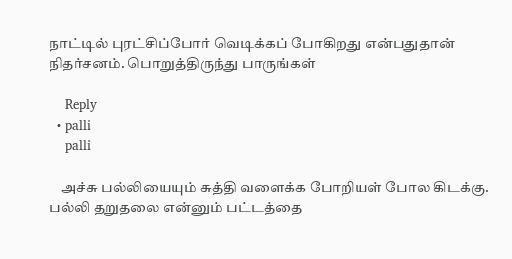நாட்டில் புரட்சிப்போர் வெடிக்கப் போகிறது என்பதுதான் நிதர்சனம். பொறுத்திருந்து பாருங்கள்

    Reply
  • palli
    palli

    அச்சு பல்லியையும் சுத்தி வளைக்க போறியள் போல கிடக்கு. பல்லி தறுதலை என்னும் பட்டத்தை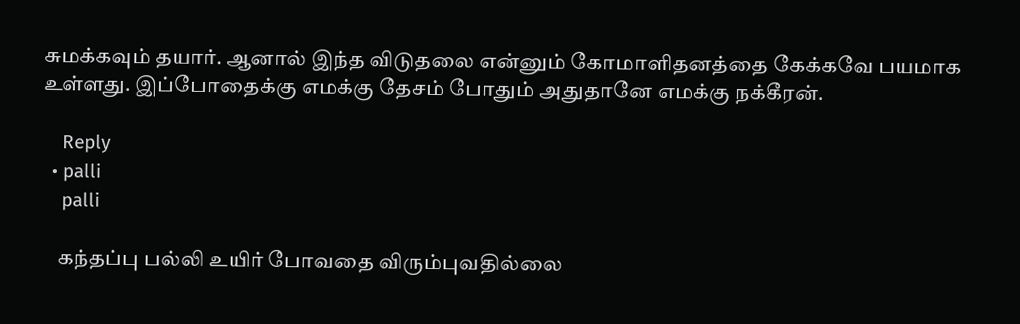சுமக்கவும் தயார். ஆனால் இந்த விடுதலை என்னும் கோமாளிதனத்தை கேக்கவே பயமாக உள்ளது. இப்போதைக்கு எமக்கு தேசம் போதும் அதுதானே எமக்கு நக்கீரன்.

    Reply
  • palli
    palli

    கந்தப்பு பல்லி உயிர் போவதை விரும்புவதில்லை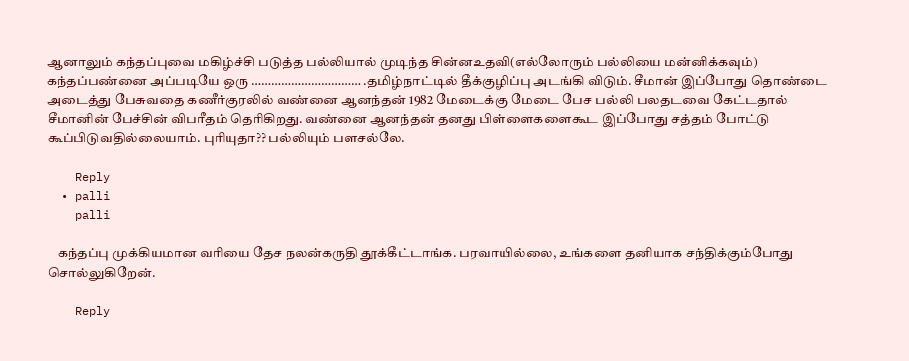ஆனாலும் கந்தப்புவை மகிழ்ச்சி படுத்த பல்லியால் முடிந்த சின்னஉதவி(எல்லோரும் பல்லியை மன்னிக்கவும்) கந்தப்பண்னை அப்படியே ஒரு …………………………… .தமிழ்நாட்டில் தீக்குழிப்பு அடங்கி விடும். சீமான் இப்போது தொண்டை அடைத்து பேசுவதை கணீர்குரலில் வண்னை ஆனந்தன் 1982 மேடைக்கு மேடை பேச பல்லி பலதடவை கேட்டதால் சீமானின் பேச்சின் விபரீதம் தெரிகிறது. வண்னை ஆனந்தன் தனது பிள்ளைகளைகூட இப்போது சத்தம் போட்டு கூப்பிடுவதில்லையாம். புரியுதா?? பல்லியும் பளசல்லே.

    Reply
  • palli
    palli

    கந்தப்பு முக்கியமான வரியை தேச நலன்கருதி தூக்கீட்டாங்க. பரவாயில்லை, உங்களை தனியாக சந்திக்கும்போது சொல்லுகிறேன்.

    Reply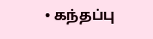• கந்தப்பு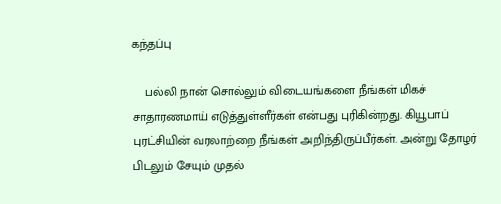கந்தப்பு

    பல்லி நான் சொல்லும் விடையங்களை நீங்கள் மிகச் சாதாரணமாய் எடுத்துள்ளீர்கள் என்பது புரிகின்றது. கியூபாப் புரட்சியின் வரலாற்றை நீங்கள் அறிந்திருப்பீர்கள். அன்று தோழர் பிடலும் சேயும் முதல்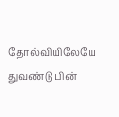தோல்வியிலேயே துவண்டு பின்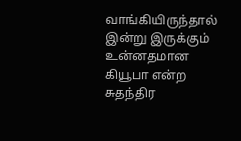வாங்கியிருந்தால் இன்று இருக்கும் உன்னதமான கியூபா என்ற சுதந்திர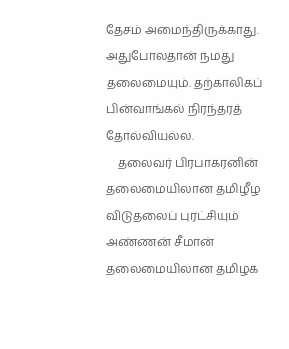தேசம் அமைந்திருக்காது. அதுபோலதான் நமது தலைமையும். தற்காலிகப் பின்வாங்கல் நிரந்தரத் தோல்வியல்ல.
    தலைவர் பிரபாகரனின் தலைமையிலான தமிழீழ விடுதலைப் புரட்சியும் அண்ணன் சீமான் தலைமையிலான தமிழக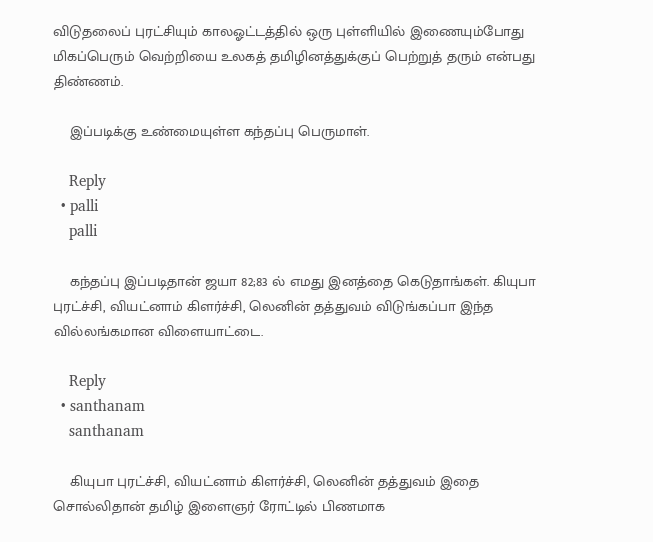விடுதலைப் புரட்சியும் காலஓட்டத்தில் ஒரு புள்ளியில் இணையும்போது மிகப்பெரும் வெற்றியை உலகத் தமிழினத்துக்குப் பெற்றுத் தரும் என்பது திண்ணம்.

    இப்படிக்கு உண்மையுள்ள கந்தப்பு பெருமாள்.

    Reply
  • palli
    palli

    கந்தப்பு இப்படிதான் ஜயா 82;83 ல் எமது இனத்தை கெடுதாங்கள். கியுபா புரட்ச்சி, வியட்னாம் கிளர்ச்சி, லெனின் தத்துவம் விடுங்கப்பா இந்த வில்லங்கமான விளையாட்டை.

    Reply
  • santhanam
    santhanam

    கியுபா புரட்ச்சி, வியட்னாம் கிளர்ச்சி, லெனின் தத்துவம் இதை சொல்லிதான் தமிழ் இளைஞர் ரோட்டில் பிணமாக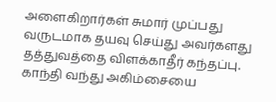அளைகிறார்கள் சுமார் முப்பது வருடமாக தயவு செய்து அவர்களது தத்துவத்தை விளக்காதீர் கந்தப்பு. காந்தி வந்து அகிம்சையை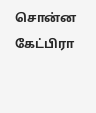சொன்ன கேட்பிரா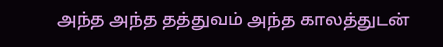அந்த அந்த தத்துவம் அந்த காலத்துடன்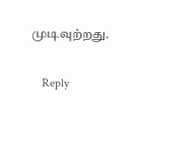முடிவுற்றது.

    Reply